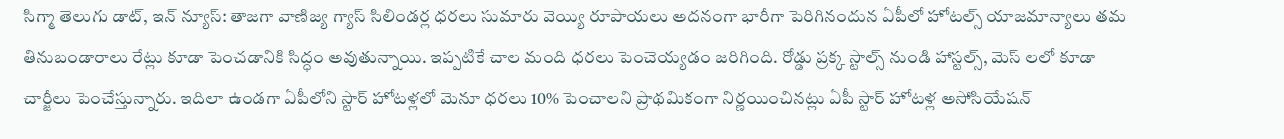సిగ్మా తెలుగు డాట్, ఇన్ న్యూస్: తాజగా వాణిజ్య గ్యాస్ సిలిండర్ల ధరలు సుమారు వెయ్యి రూపాయలు అదనంగా భారీగా పెరిగినందున ఏపీలో హోటల్స్ యాజమాన్యాలు తమ తినుబండారాలు రేట్లు కూడా పెంచడానికి సిద్ధం అవుతున్నాయి. ఇప్పటికే చాల మంది ధరలు పెంచెయ్యడం జరిగింది. రోడ్డు ప్రక్క స్టాల్స్ నుండి హాస్టల్స్, మెస్ లలో కూడా చార్జీలు పెంచేస్తున్నారు. ఇదిలా ఉండగా ఏపీలోని స్టార్ హోటళ్లలో మెనూ ధరలు 10% పెంచాలని ప్రాథమికంగా నిర్ణయించినట్లు ఏపీ స్టార్ హోటళ్ల అసోసియేషన్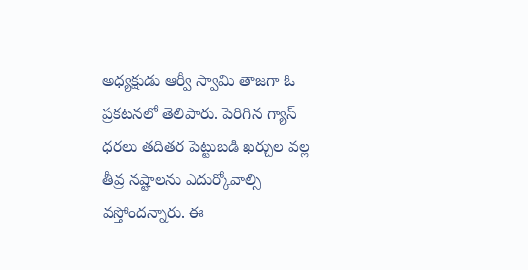అధ్యక్షుడు ఆర్వీ స్వామి తాజగా ఓ ప్రకటనలో తెలిపారు. పెరిగిన గ్యాస్ ధరలు తదితర పెట్టుబడి ఖర్చుల వల్ల తీవ్ర నష్టాలను ఎదుర్కోవాల్సి వస్తోందన్నారు. ఈ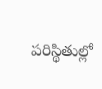పరిస్థితుల్లో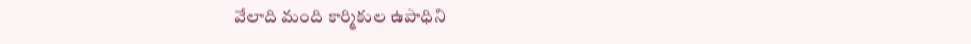వేలాది మంది కార్మికుల ఉపాధిని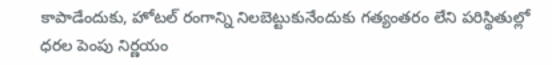కాపాడేందుకు, హోటల్ రంగాన్ని నిలబెట్టుకునేందుకు గత్యంతరం లేని పరిస్థితుల్లో ధరల పెంపు నిర్ణయం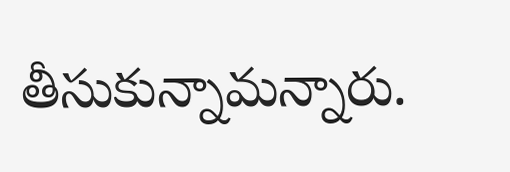తీసుకున్నామన్నారు.